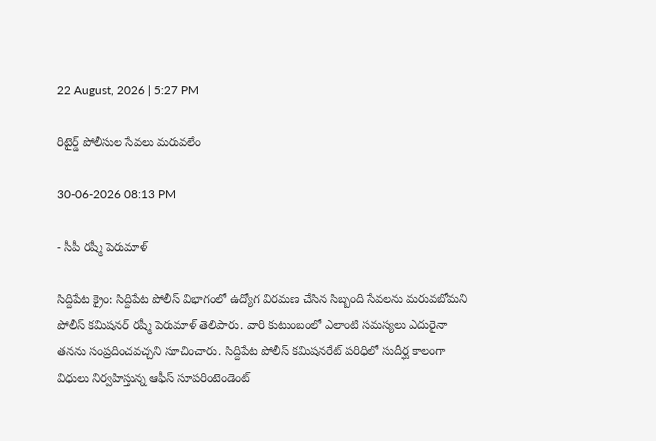22 August, 2026 | 5:27 PM

రిటైర్డ్ పోలీసుల సేవలు మరువలేం

30-06-2026 08:13 PM

- సీపీ రష్మీ పెరుమాళ్

సిద్దిపేట క్రైం: సిద్దిపేట పోలీస్ విభాగంలో ఉద్యోగ విరమణ చేసిన సిబ్బంది సేవలను మరువబోమని పోలీస్ కమిషనర్ రష్మీ పెరుమాళ్ తెలిపారు. వారి కుటుంబంలో ఎలాంటి సమస్యలు ఎదురైనా తనను సంప్రదించవచ్చని సూచించారు. సిద్దిపేట పోలీస్ కమిషనరేట్ పరిధిలో సుదీర్ఘ కాలంగా విధులు నిర్వహిస్తున్న ఆఫీస్ సూపరింటెండెంట్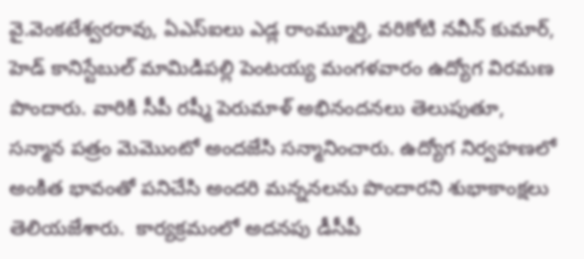వై.వెంకటేశ్వరరావు, ఏఎస్ఐలు ఎడ్ల రాంమ్మూర్తి, వరికోటి నవీన్ కుమార్, హెడ్ కానిస్టేబుల్ మామిడిపల్లి పెంటయ్య మంగళవారం ఉద్యోగ విరమణ పొందారు. వారికి సీపీ రష్మీ పెరుమాళ్ అభినందనలు తెలుపుతూ, సన్మాన పత్రం మెమొంటో అందజేసి సన్మానించారు. ఉద్యోగ నిర్వహణలో అంకిత భావంతో పనిచేసి అందరి మన్ననలను పొందారని శుభాకాంక్షలు తెలియజేశారు.  కార్యక్రమంలో అదనపు డీసీపీ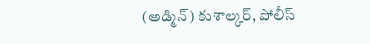(అడ్మిన్) కుశాల్కర్, పోలీస్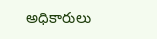అధికారులు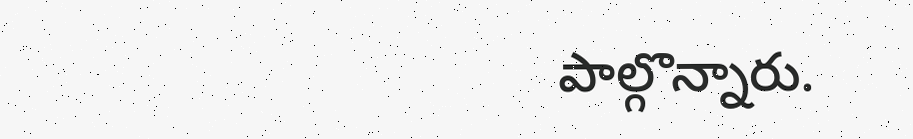పాల్గొన్నారు.